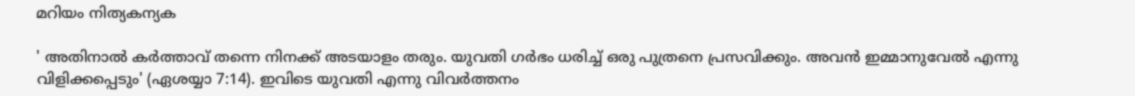മറിയം നിത്യകന്യക

' അതിനാൽ കർത്താവ് തന്നെ നിനക്ക് അടയാളം തരും. യുവതി ഗർഭം ധരിച്ച് ഒരു പുത്രനെ പ്രസവിക്കും. അവൻ ഇമ്മാനുവേൽ എന്നു വിളിക്കപ്പെടും' (ഏശയ്യാ 7:14). ഇവിടെ യുവതി എന്നു വിവർത്തനം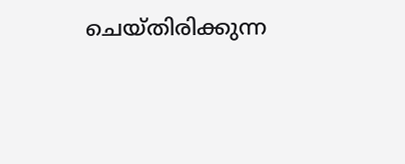ചെയ്തിരിക്കുന്ന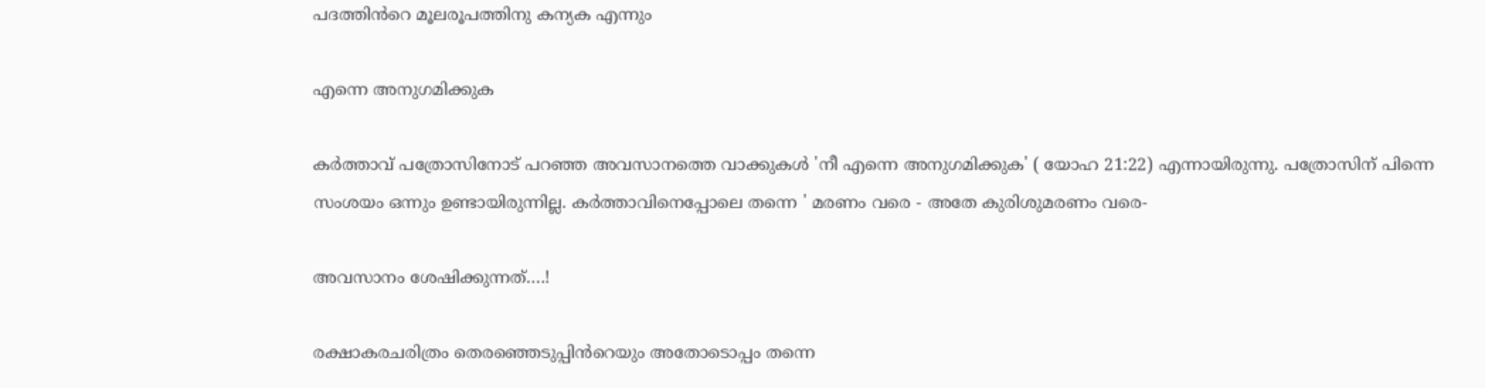പദത്തിൻറെ മൂലരൂപത്തിനു കന്യക എന്നും

എന്നെ അനുഗമിക്കുക

കർത്താവ് പത്രോസിനോട് പറഞ്ഞ അവസാനത്തെ വാക്കുകൾ 'നീ എന്നെ അനുഗമിക്കുക' ( യോഹ 21:22) എന്നായിരുന്നു. പത്രോസിന് പിന്നെ സംശയം ഒന്നും ഉണ്ടായിരുന്നില്ല. കർത്താവിനെപ്പോലെ തന്നെ ' മരണം വരെ - അതേ കുരിശുമരണം വരെ-

അവസാനം ശേഷിക്കുന്നത്….!

രക്ഷാകരചരിത്രം തെരഞ്ഞെടുപ്പിൻറെയും അതോടൊപ്പം തന്നെ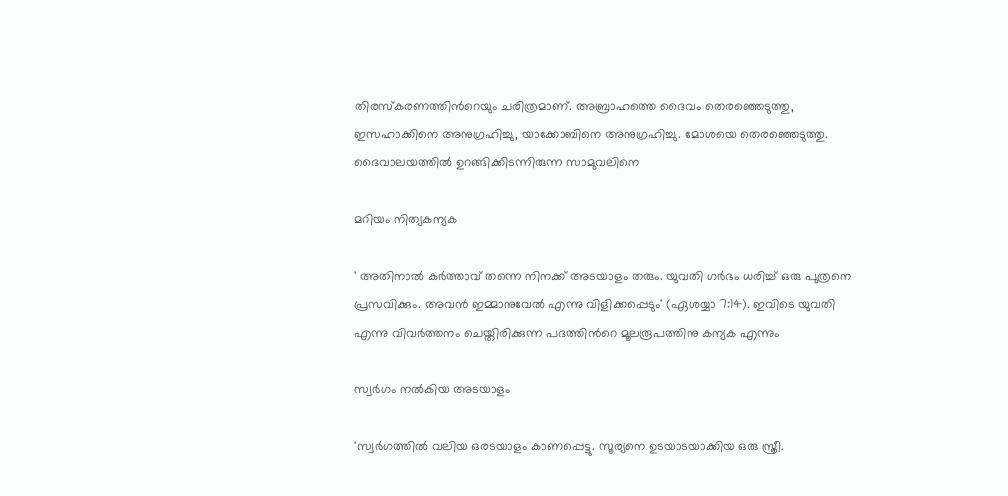തിരസ്കരണത്തിൻറെയും ചരിത്രമാണ്. അബ്രാഹത്തെ ദൈവം തെരഞ്ഞെടുത്തു, ഇസഹാക്കിനെ അനുഗ്രഹിച്ചു, യാക്കോബിനെ അനുഗ്രഹിച്ചു. മോശയെ തെരഞ്ഞെടുത്തു. ദൈവാലയത്തിൽ ഉറങ്ങിക്കിടന്നിരുന്ന സാമുവലിനെ

മറിയം നിത്യകന്യക

' അതിനാൽ കർത്താവ് തന്നെ നിനക്ക് അടയാളം തരും. യുവതി ഗർഭം ധരിച്ച് ഒരു പുത്രനെ പ്രസവിക്കും. അവൻ ഇമ്മാനുവേൽ എന്നു വിളിക്കപ്പെടും' (ഏശയ്യാ 7:14). ഇവിടെ യുവതി എന്നു വിവർത്തനം ചെയ്തിരിക്കുന്ന പദത്തിൻറെ മൂലരൂപത്തിനു കന്യക എന്നും

സ്വർഗം നൽകിയ അടയാളം

'സ്വർഗത്തിൽ വലിയ ഒരടയാളം കാണപ്പെട്ടു. സൂര്യനെ ഉടയാടയാക്കിയ ഒരു സ്ത്രീ.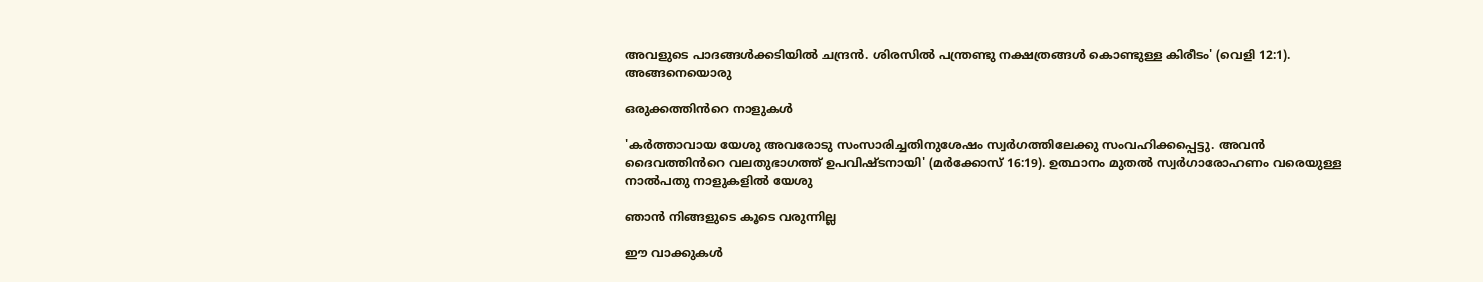അവളുടെ പാദങ്ങൾക്കടിയിൽ ചന്ദ്രൻ. ശിരസിൽ പന്ത്രണ്ടു നക്ഷത്രങ്ങൾ കൊണ്ടുള്ള കിരീടം' (വെളി 12:1). അങ്ങനെയൊരു

ഒരുക്കത്തിൻറെ നാളുകൾ

'കർത്താവായ യേശു അവരോടു സംസാരിച്ചതിനുശേഷം സ്വർഗത്തിലേക്കു സംവഹിക്കപ്പെട്ടു. അവൻ ദൈവത്തിൻറെ വലതുഭാഗത്ത് ഉപവിഷ്ടനായി' (മർക്കോസ് 16:19). ഉത്ഥാനം മുതൽ സ്വർഗാരോഹണം വരെയുള്ള നാൽപതു നാളുകളിൽ യേശു

ഞാൻ നിങ്ങളുടെ കൂടെ വരുന്നില്ല

ഈ വാക്കുകൾ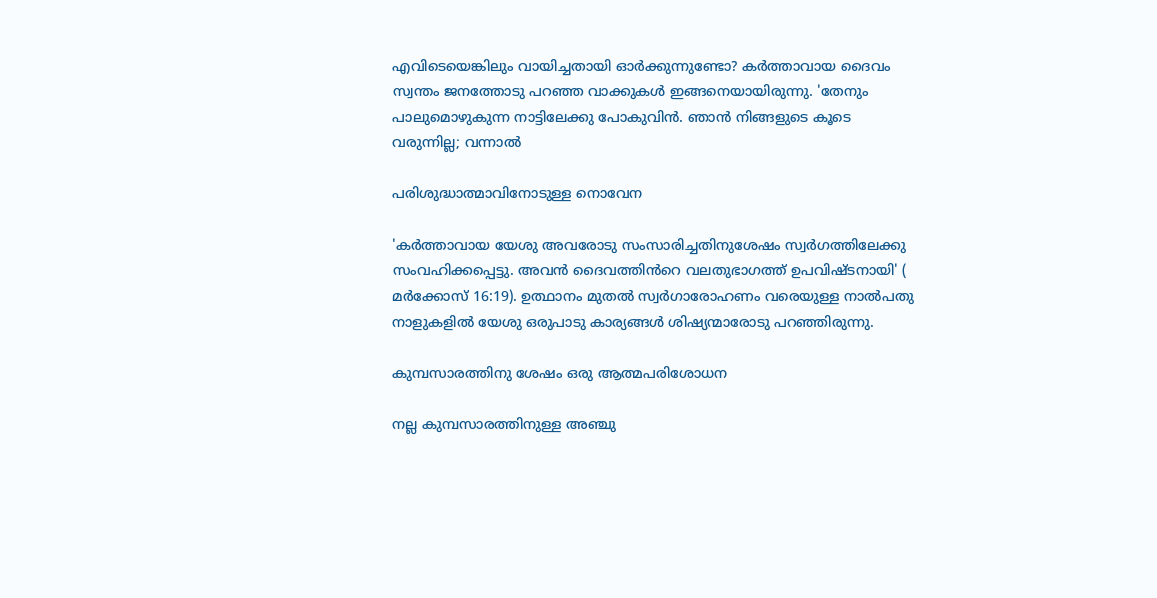എവിടെയെങ്കിലും വായിച്ചതായി ഓർക്കുന്നുണ്ടോ? കർത്താവായ ദൈവം സ്വന്തം ജനത്തോടു പറഞ്ഞ വാക്കുകൾ ഇങ്ങനെയായിരുന്നു. 'തേനും പാലുമൊഴുകുന്ന നാട്ടിലേക്കു പോകുവിൻ. ഞാൻ നിങ്ങളുടെ കൂടെ വരുന്നില്ല; വന്നാൽ

പരിശുദ്ധാത്മാവിനോടുള്ള നൊവേന

'കർത്താവായ യേശു അവരോടു സംസാരിച്ചതിനുശേഷം സ്വർഗത്തിലേക്കു സംവഹിക്കപ്പെട്ടു. അവൻ ദൈവത്തിൻറെ വലതുഭാഗത്ത് ഉപവിഷ്ടനായി' ( മർക്കോസ് 16:19). ഉത്ഥാനം മുതൽ സ്വർഗാരോഹണം വരെയുള്ള നാൽപതു നാളുകളിൽ യേശു ഒരുപാടു കാര്യങ്ങൾ ശിഷ്യന്മാരോടു പറഞ്ഞിരുന്നു.

കുമ്പസാരത്തിനു ശേഷം ഒരു ആത്മപരിശോധന

നല്ല കുമ്പസാരത്തിനുള്ള അഞ്ചു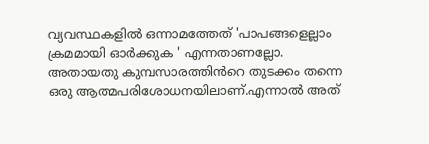വ്യവസ്ഥകളിൽ ഒന്നാമത്തേത് 'പാപങ്ങളെല്ലാം ക്രമമായി ഓർക്കുക ' എന്നതാണല്ലോ. അതായതു കുമ്പസാരത്തിൻറെ തുടക്കം തന്നെ ഒരു ആത്മപരിശോധനയിലാണ്.എന്നാൽ അത്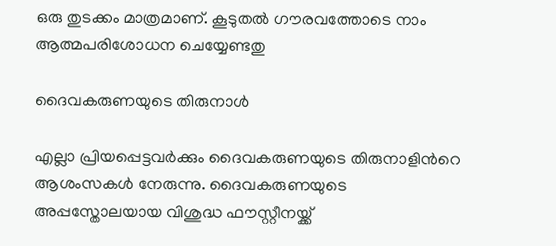ഒരു തുടക്കം മാത്രമാണ്. കൂടുതൽ ഗൗരവത്തോടെ നാം ആത്മപരിശോധന ചെയ്യേണ്ടതു

ദൈവകരുണയുടെ തിരുനാൾ

എല്ലാ പ്രിയപ്പെട്ടവർക്കും ദൈവകരുണയുടെ തിരുനാളിൻറെ ആശംസകൾ നേരുന്നു. ദൈവകരുണയുടെ അപ്പസ്തോലയായ വിശുദ്ധ ഫൗസ്റ്റീനയ്ക്ക്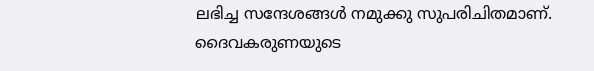ലഭിച്ച സന്ദേശങ്ങൾ നമുക്കു സുപരിചിതമാണ്. ദൈവകരുണയുടെ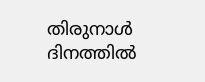തിരുനാൾ ദിനത്തിൽ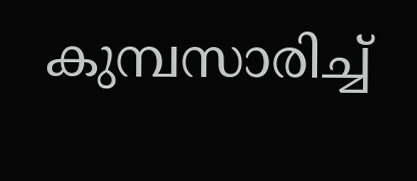കുമ്പസാരിച്ച്